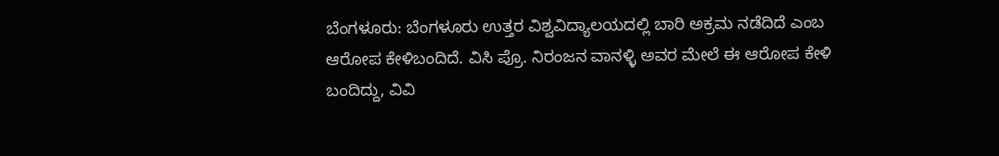ಬೆಂಗಳೂರು: ಬೆಂಗಳೂರು ಉತ್ತರ ವಿಶ್ವವಿದ್ಯಾಲಯದಲ್ಲಿ ಬಾರಿ ಅಕ್ರಮ ನಡೆದಿದೆ ಎಂಬ ಆರೋಪ ಕೇಳಿಬಂದಿದೆ. ವಿಸಿ ಪ್ರೊ. ನಿರಂಜನ ವಾನಳ್ಳಿ ಅವರ ಮೇಲೆ ಈ ಆರೋಪ ಕೇಳಿ ಬಂದಿದ್ದು, ವಿವಿ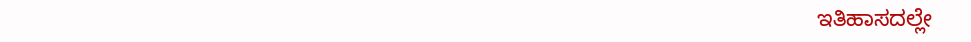ಇತಿಹಾಸದಲ್ಲೇ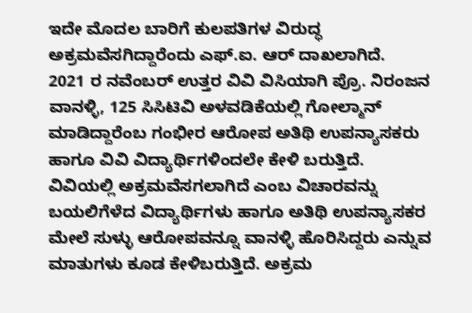ಇದೇ ಮೊದಲ ಬಾರಿಗೆ ಕುಲಪತಿಗಳ ವಿರುದ್ಧ ಅಕ್ರಮವೆಸಗಿದ್ದಾರೆಂದು ಎಫ್.ಐ. ಆರ್ ದಾಖಲಾಗಿದೆ.
2021 ರ ನವೆಂಬರ್ ಉತ್ತರ ವಿವಿ ವಿಸಿಯಾಗಿ ಪ್ರೊ. ನಿರಂಜನ ವಾನಳ್ಳಿ, 125 ಸಿಸಿಟಿವಿ ಅಳವಡಿಕೆಯಲ್ಲಿ ಗೋಲ್ಮಾನ್ ಮಾಡಿದ್ದಾರೆಂಬ ಗಂಭೀರ ಆರೋಪ ಅತಿಥಿ ಉಪನ್ಯಾಸಕರು ಹಾಗೂ ವಿವಿ ವಿದ್ಯಾರ್ಥಿಗಳಿಂದಲೇ ಕೇಳಿ ಬರುತ್ತಿದೆ.
ವಿವಿಯಲ್ಲಿ ಅಕ್ರಮವೆಸಗಲಾಗಿದೆ ಎಂಬ ವಿಚಾರವನ್ನು ಬಯಲಿಗೆಳೆದ ವಿದ್ಯಾರ್ಥಿಗಳು ಹಾಗೂ ಅತಿಥಿ ಉಪನ್ಯಾಸಕರ ಮೇಲೆ ಸುಳ್ಳು ಆರೋಪವನ್ನೂ ವಾನಳ್ಳಿ ಹೊರಿಸಿದ್ದರು ಎನ್ನುವ ಮಾತುಗಳು ಕೂಡ ಕೇಳಿಬರುತ್ತಿದೆ. ಅಕ್ರಮ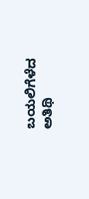ಬಯಲಿಗೆಳೆದ ಅತಿಥಿ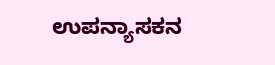ಉಪನ್ಯಾಸಕನ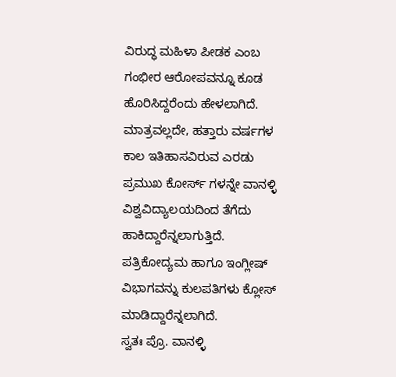ವಿರುದ್ಧ ಮಹಿಳಾ ಪೀಡಕ ಎಂಬ ಗಂಭೀರ ಆರೋಪವನ್ನೂ ಕೂಡ ಹೊರಿಸಿದ್ದರೆಂದು ಹೇಳಲಾಗಿದೆ.
ಮಾತ್ರವಲ್ಲದೇ, ಹತ್ತಾರು ವರ್ಷಗಳ ಕಾಲ ಇತಿಹಾಸವಿರುವ ಎರಡು ಪ್ರಮುಖ ಕೋರ್ಸ್ ಗಳನ್ನೇ ವಾನಳ್ಳಿ ವಿಶ್ವವಿದ್ಯಾಲಯದಿಂದ ತೆಗೆದು ಹಾಕಿದ್ದಾರೆನ್ನಲಾಗುತ್ತಿದೆ. ಪತ್ರಿಕೋದ್ಯಮ ಹಾಗೂ ಇಂಗ್ಲೀಷ್ ವಿಭಾಗವನ್ನು ಕುಲಪತಿಗಳು ಕ್ಲೋಸ್ ಮಾಡಿದ್ದಾರೆನ್ನಲಾಗಿದೆ.
ಸ್ವತಃ ಪ್ರೊ. ವಾನಳ್ಳಿ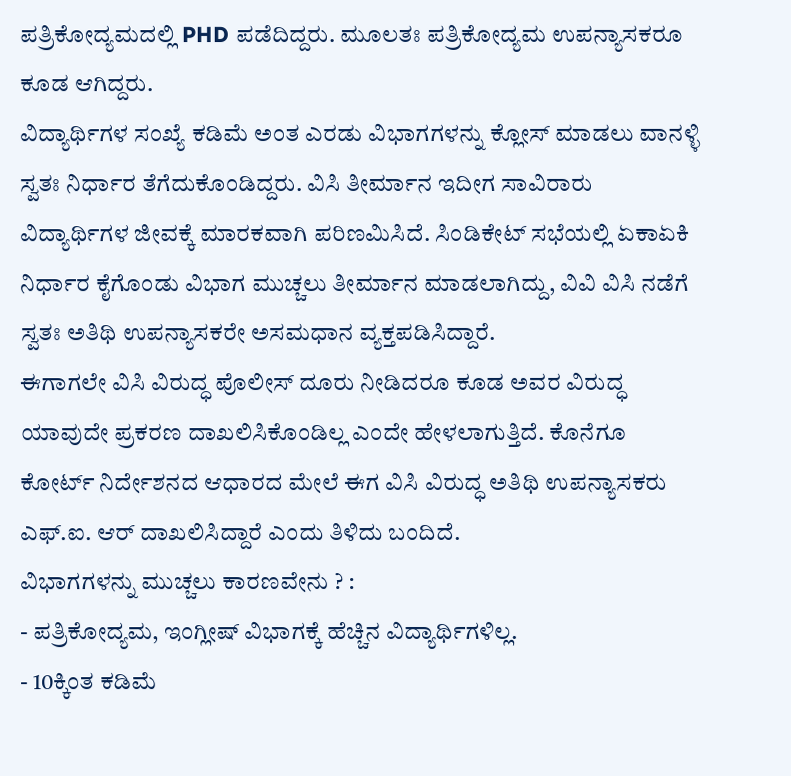ಪತ್ರಿಕೋದ್ಯಮದಲ್ಲಿ PHD ಪಡೆದಿದ್ದರು. ಮೂಲತಃ ಪತ್ರಿಕೋದ್ಯಮ ಉಪನ್ಯಾಸಕರೂ ಕೂಡ ಆಗಿದ್ದರು.
ವಿದ್ಯಾರ್ಥಿಗಳ ಸಂಖ್ಯೆ ಕಡಿಮೆ ಅಂತ ಎರಡು ವಿಭಾಗಗಳನ್ನು ಕ್ಲೋಸ್ ಮಾಡಲು ವಾನಳ್ಳಿ ಸ್ವತಃ ನಿರ್ಧಾರ ತೆಗೆದುಕೊಂಡಿದ್ದರು. ವಿಸಿ ತೀರ್ಮಾನ ಇದೀಗ ಸಾವಿರಾರು ವಿದ್ಯಾರ್ಥಿಗಳ ಜೀವಕ್ಕೆ ಮಾರಕವಾಗಿ ಪರಿಣಮಿಸಿದೆ. ಸಿಂಡಿಕೇಟ್ ಸಭೆಯಲ್ಲಿ ಏಕಾಏಕಿ ನಿರ್ಧಾರ ಕೈಗೊಂಡು ವಿಭಾಗ ಮುಚ್ಚಲು ತೀರ್ಮಾನ ಮಾಡಲಾಗಿದ್ದು, ವಿವಿ ವಿಸಿ ನಡೆಗೆ ಸ್ವತಃ ಅತಿಥಿ ಉಪನ್ಯಾಸಕರೇ ಅಸಮಧಾನ ವ್ಯಕ್ತಪಡಿಸಿದ್ದಾರೆ.
ಈಗಾಗಲೇ ವಿಸಿ ವಿರುದ್ಧ ಪೊಲೀಸ್ ದೂರು ನೀಡಿದರೂ ಕೂಡ ಅವರ ವಿರುದ್ಧ ಯಾವುದೇ ಪ್ರಕರಣ ದಾಖಲಿಸಿಕೊಂಡಿಲ್ಲ ಎಂದೇ ಹೇಳಲಾಗುತ್ತಿದೆ. ಕೊನೆಗೂ ಕೋರ್ಟ್ ನಿರ್ದೇಶನದ ಆಧಾರದ ಮೇಲೆ ಈಗ ವಿಸಿ ವಿರುದ್ಧ ಅತಿಥಿ ಉಪನ್ಯಾಸಕರು ಎಫ್.ಐ. ಆರ್ ದಾಖಲಿಸಿದ್ದಾರೆ ಎಂದು ತಿಳಿದು ಬಂದಿದೆ.
ವಿಭಾಗಗಳನ್ನು ಮುಚ್ಚಲು ಕಾರಣವೇನು ? :
- ಪತ್ರಿಕೋದ್ಯಮ, ಇಂಗ್ಲೀಷ್ ವಿಭಾಗಕ್ಕೆ ಹೆಚ್ಚಿನ ವಿದ್ಯಾರ್ಥಿಗಳಿಲ್ಲ.
- 10ಕ್ಕಿಂತ ಕಡಿಮೆ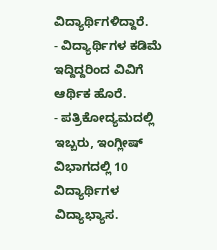ವಿದ್ಯಾರ್ಥಿಗಳಿದ್ದಾರೆ.
- ವಿದ್ಯಾರ್ಥಿಗಳ ಕಡಿಮೆ ಇದ್ದಿದ್ದರಿಂದ ವಿವಿಗೆ ಆರ್ಥಿಕ ಹೊರೆ.
- ಪತ್ರಿಕೋದ್ಯಮದಲ್ಲಿ ಇಬ್ಬರು, ಇಂಗ್ಲೀಷ್ ವಿಭಾಗದಲ್ಲಿ 10 ವಿದ್ಯಾರ್ಥಿಗಳ ವಿದ್ಯಾಭ್ಯಾಸ.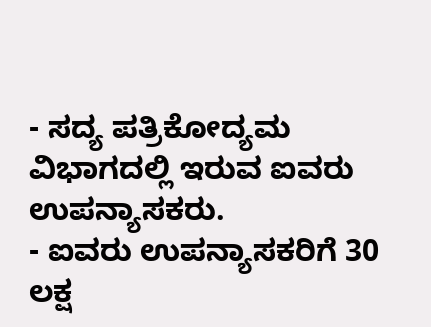- ಸದ್ಯ ಪತ್ರಿಕೋದ್ಯಮ ವಿಭಾಗದಲ್ಲಿ ಇರುವ ಐವರು ಉಪನ್ಯಾಸಕರು.
- ಐವರು ಉಪನ್ಯಾಸಕರಿಗೆ 30 ಲಕ್ಷ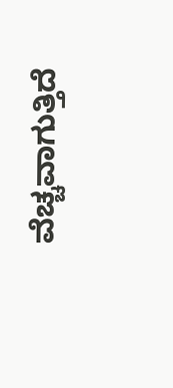ವೆಚ್ಚವಾಗುತ್ತಿದೆ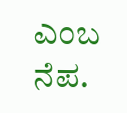ಎಂಬ ನೆಪ.